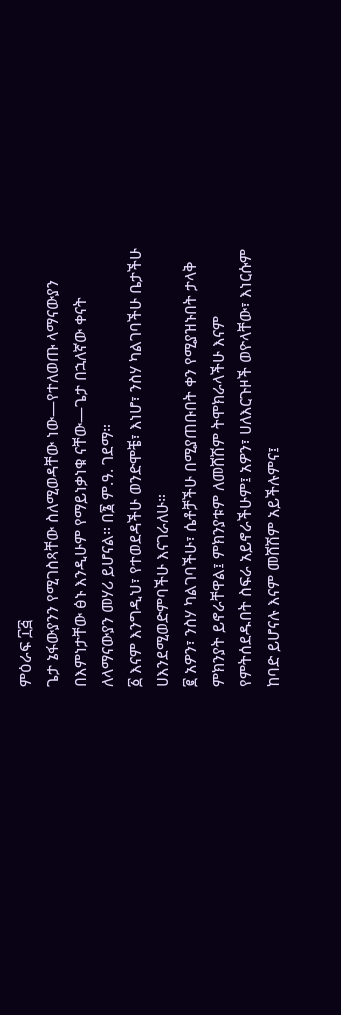ምዕራፍ ፲፭
ጌታ ኔፋውያንን የሚገስጻቸው ስለሚወዳቸው ነው—የተለወጡ ላማናውያን በእምነታቸው ፅኑ እንዲሁም የማይነቃነቁ ናቸው—ጌታ በኋለኛው ቀናት ለላማናውያን መሃሪ ይሆናል። በ፮ ም.ዓ. ገደማ።
፩ እናም እንግዲህ፣ የተወደዳችሁ ወንድሞቼ፣ እነሆ፣ ንስሃ ካልገባችሁ ቤታችሁ ሀእንደሚወድምባችሁ እናገራለሁ።
፪ አዎን፣ ንስሃ ካልገባችሁ፣ ሴቶቻችሁ በሚያጠቡበት ቀን የሚያዝኑበት ታላቅ ምክንያት ይኖራቸዋል፤ ምክንያቱም ለመሸሽም ትሞክራላችሁ እናም የምትሰደዱበት ስፍራ አይኖራችሁም፤ አዎን፣ ሀለእርጉዞች ወዮላቸው፣ እነርሱም ከባድ ይሆናሉ እናም መሸሽም አይችሉምና፤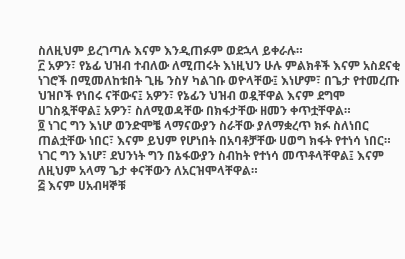ስለዚህም ይረገጣሉ እናም እንዲጠፉም ወደኋላ ይቀራሉ።
፫ አዎን፣ የኔፊ ህዝብ ተብለው ለሚጠሩት እነዚህን ሁሉ ምልክቶች እናም አስደናቂ ነገሮች በሚመለከቱበት ጊዜ ንስሃ ካልገቡ ወዮላቸው፤ እነሆም፣ በጌታ የተመረጡ ህዝቦች የነበሩ ናቸውና፤ አዎን፣ የኔፊን ህዝብ ወዷቸዋል እናም ደግሞ ሀገስጿቸዋል፤ አዎን፣ ስለሚወዳቸው በክፋታቸው ዘመን ቀጥቷቸዋል።
፬ ነገር ግን እነሆ ወንድሞቼ ላማናውያን ስራቸው ያለማቋረጥ ክፉ ስለነበር ጠልቷቸው ነበር፣ እናም ይህም የሆነበት በአባቶቻቸው ሀወግ ክፋት የተነሳ ነበር። ነገር ግን እነሆ፣ ደህንነት ግን በኔፋውያን ስብከት የተነሳ መጥቶላቸዋል፤ እናም ለዚህም አላማ ጌታ ቀናቸውን ለአርዝሞላቸዋል።
፭ እናም ሀአብዛኞቹ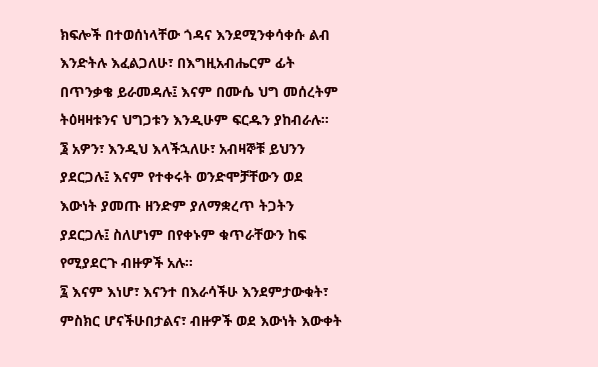ክፍሎች በተወሰነላቸው ጎዳና እንደሚንቀሳቀሱ ልብ እንድትሉ እፈልጋለሁ፣ በእግዚአብሔርም ፊት በጥንቃቄ ይራመዳሉ፤ እናም በሙሴ ህግ መሰረትም ትዕዛዛቱንና ህግጋቱን እንዲሁም ፍርዱን ያከብራሉ።
፮ አዎን፣ እንዲህ እላችኋለሁ፣ አብዛኞቹ ይህንን ያደርጋሉ፤ እናም የተቀሩት ወንድሞቻቸውን ወደ እውነት ያመጡ ዘንድም ያለማቋረጥ ትጋትን ያደርጋሉ፤ ስለሆነም በየቀኑም ቁጥራቸውን ከፍ የሚያደርጉ ብዙዎች አሉ።
፯ እናም እነሆ፣ እናንተ በእራሳችሁ እንደምታውቁት፣ ምስክር ሆናችሁበታልና፣ ብዙዎች ወደ እውነት እውቀት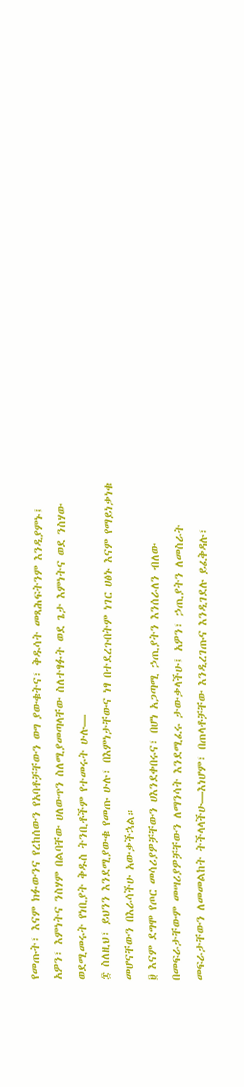የመጡት፣ እናም ክፉውንና የረከሰውን የአባቶቻቸውን ወግ ያውቁትና፣ ቅዱሳት መጻሕፍትንም እንዲያምኑ፤ አዎን፣ እምነትና ንስሃም በልባቸው ሀለውጥን ስለሚያመጣላቸው ስለተፃፉት ወደ ጌታ እምነትና ወደ ንስሃው ወደሚመሩት የነቢያት ቅዱስ ትንቢቶችም የተመሩት ሁሉ—
፰ ስለዚህ፣ ይህንን እንደሚያውቁ የመጡ ሁሉ፣ በእምነታቸውና ነፃ በተደረጉበትም ነገር ሀፅኑ እናም የማይነቃነቁ መሆናቸውን በእራሳችሁ አውቃችኋል።
፱ እናም ደግሞ የጦር መሳሪያዎቻቸውን ሀእንደቀበሩና፣ በሆነ አጋጣሚ ኃጢያትን እንሰራለን ብለው በመፍራታቸውም መሣሪያዎቻቸውን ለማንሳት እንደሚፈሩ ታውቃላችሁ፤ አዎን፣ ኃጢያትን ለመስራት መፍራታቸውን ለመመልከት ትችላላችሁ—እነሆም፣ በጠላቶቻቸው እንዲረገጡና እንዲገደሉ ይፈቅዳሉ፣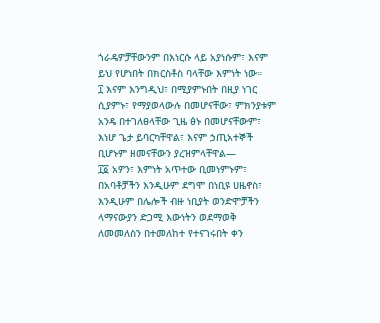ጎራዴዎቻቸውንም በእነርሱ ላይ አያነሱም፣ እናም ይህ የሆነበት በክርስቶስ ባላቸው እምነት ነው።
፲ እናም እንግዲህ፣ በሚያምኑበት በዚያ ነገር ሲያምኑ፣ የማያወላውሉ በመሆናቸው፣ ምክንያቱም አንዴ በተገለፀላቸው ጊዜ ፅኑ በመሆናቸውም፣ እነሆ ጌታ ይባርካቸዋል፣ እናም ኃጢአተኞች ቢሆኑም ዘመናቸውን ያረዝምላቸዋል—
፲፩ አዎን፣ እምነት አጥተው ቢመነምኑም፣ በአባቶቻችን እንዲሁም ደግሞ በነቢዩ ሀዜኖስ፣ እንዲሁም በሌሎች ብዙ ነቢያት ወንድሞቻችን ላማናውያን ድጋሚ እውነትን ወደማወቅ ለመመለስን በተመለከተ የተናገሩበት ቀን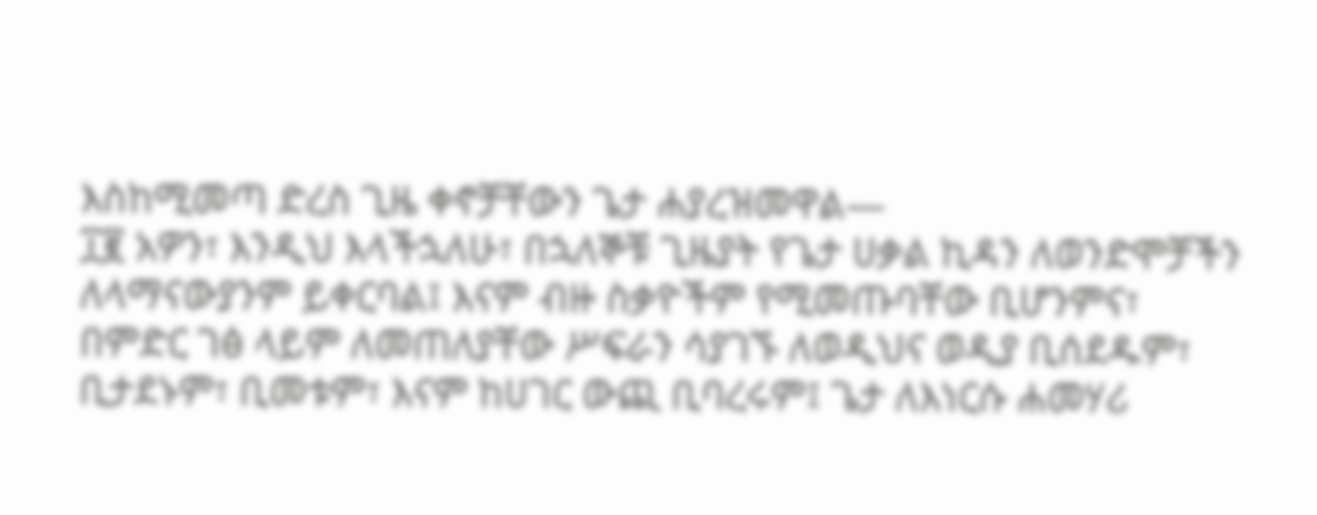እስከሚመጣ ድረስ ጊዜ ቀኖቻቸውን ጌታ ሐያረዝመዋል—
፲፪ አዎን፣ እንዲህ እላችኋለሁ፣ በኋለኞቹ ጊዜያት የጌታ ሀቃል ኪዳን ለወንድሞቻችን ለላማናውያንም ይቀርባል፤ እናም ብዙ ስቃዮችም የሚመጡባቸው ቢሆንምና፣ በምድር ገፅ ላይም ለመጠለያቸው ሥፍራን ሳያገኙ ለወዲህና ወዲያ ቢሰደዱም፣ ቢታደኑም፣ ቢመቱም፣ እናም ከሀገር ውጪ ቢባረሩም፤ ጌታ ለእነርሱ ሐመሃሪ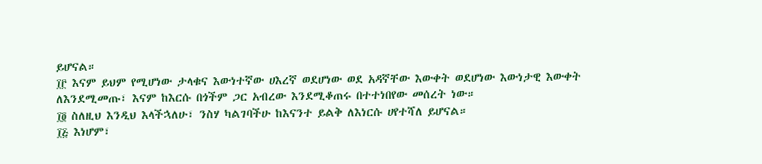ይሆናል።
፲፫ እናም ይህም የሚሆነው ታላቁና እውነተኛው ሀእረኛ ወደሆነው ወደ አዳኛቸው እውቀት ወደሆነው እውነታዊ እውቀት ለእንደሚመጡ፣ እናም ከእርሱ በጎችም ጋር አብረው እንደሚቆጠሩ በተተነበየው መሰረት ነው።
፲፬ ስለዚህ እንዲህ እላችኋለሁ፣ ንስሃ ካልገባችሁ ከእናንተ ይልቅ ለእነርሱ ሀየተሻለ ይሆናል።
፲፭ እነሆም፣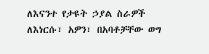ለእናንተ የታዩት ኃያል ስራዎች ለእነርሱ፣ አዎን፣ በአባቶቻቸው ወግ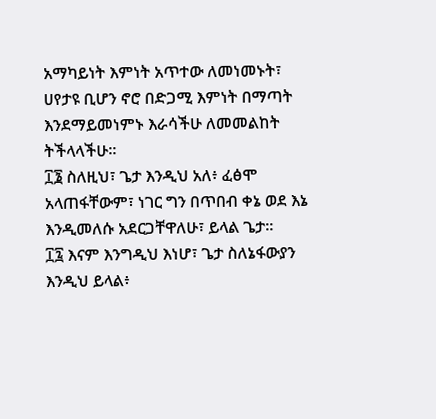አማካይነት እምነት አጥተው ለመነመኑት፣ ሀየታዩ ቢሆን ኖሮ በድጋሚ እምነት በማጣት እንደማይመነምኑ እራሳችሁ ለመመልከት ትችላላችሁ።
፲፮ ስለዚህ፣ ጌታ እንዲህ አለ፥ ፈፅሞ አላጠፋቸውም፣ ነገር ግን በጥበብ ቀኔ ወደ እኔ እንዲመለሱ አደርጋቸዋለሁ፣ ይላል ጌታ።
፲፯ እናም እንግዲህ እነሆ፣ ጌታ ስለኔፋውያን እንዲህ ይላል፥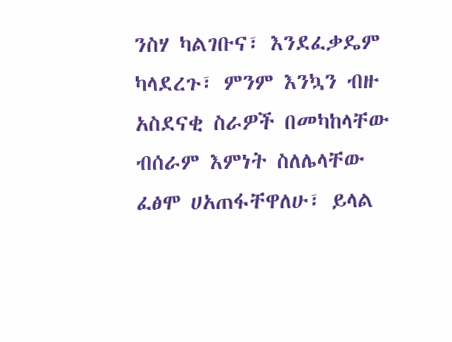ንስሃ ካልገቡና፣ እንደፈቃዴም ካላደረጉ፣ ምንም እንኳን ብዙ አስደናቂ ስራዎች በመካከላቸው ብሰራም እምነት ስለሌላቸው ፈፅሞ ሀአጠፋቸዋለሁ፣ ይላል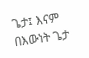ጌታ፤ እናም በእውነት ጌታ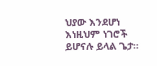ህያው እንደሆነ እነዚህም ነገሮች ይሆናሉ ይላል ጌታ።